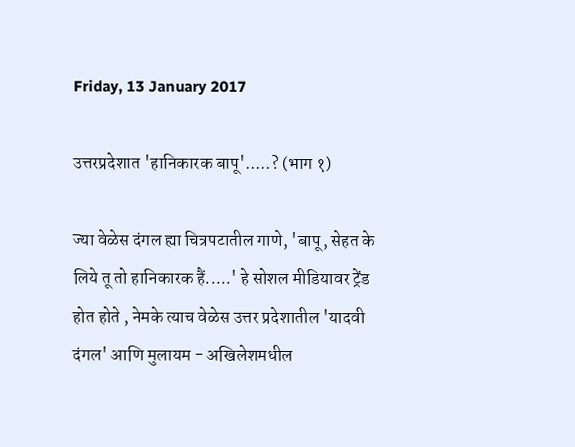Friday, 13 January 2017

उत्तरप्रदेशात 'हानिकारक बापू'.....? (भाग १)

ज्या वेळेस दंगल ह्या चित्रपटातील गाणे, 'बापू, सेहत के लिये तू तो हानिकारक हैं.....' हे सोशल मीडियावर ट्रेंड होत होते , नेमके त्याच वेळेस उत्तर प्रदेशातील 'यादवी दंगल' आणि मुलायम - अखिलेशमधील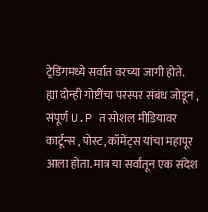ट्रेडिंगमध्ये सर्वात वरच्या जागी होते.
ह्या दोन्ही गोष्टींचा परस्पर संबंध जोडून , संपूर्ण U.P त सोशल मीडियावर कार्टून्स , पोस्ट, कॉमेंट्स यांचा महापूर आला होता. मात्र या सर्वांतून एक संदेश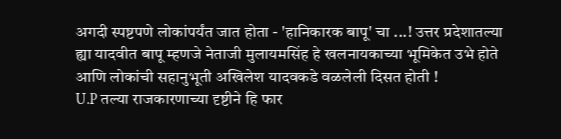अगदी स्पष्टपणे लोकांपर्यंत जात होता - 'हानिकारक बापू' चा ...! उत्तर प्रदेशातल्या ह्या यादवीत बापू म्हणजे नेताजी मुलायमसिंह हे खलनायकाच्या भूमिकेत उभे होते आणि लोकांची सहानुभूती अखिलेश यादवकडे वळलेली दिसत होती !
U.P तल्या राजकारणाच्या दृष्टीने हि फार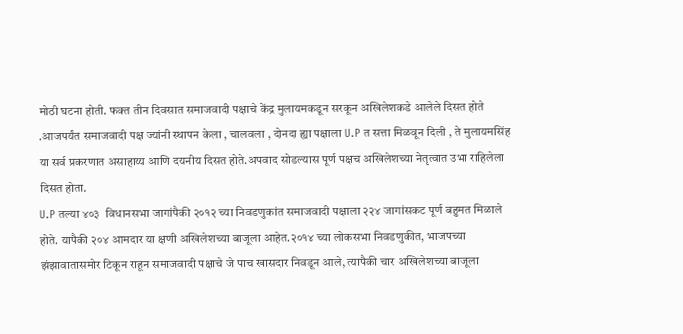मोठी घटना होती. फक्त तीन दिवसात समाजवादी पक्षाचे केंद्र मुलायमकडून सरकून अखिलेशकडे आलेले दिसत होते .आजपर्यंत समाजवादी पक्ष ज्यांनी स्थापन केला , चालवला , दोनदा ह्या पक्षाला U.P त सत्ता मिळवून दिली , ते मुलायमसिंह या सर्व प्रकरणात असाहाय्य आणि दयनीय दिसत होते.अपवाद सोडल्यास पूर्ण पक्षच अखिलेशच्या नेतृत्वात उभा राहिलेला दिसत होता.
U.P तल्या ४०३  विधानसभा जागांपैकी २०१२ च्या निवडणुकांत समाजवादी पक्षाला २२४ जागांसकट पूर्ण बहुमत मिळाले होते. यापैकी २०४ आमदार या क्षणी अखिलेशच्या बाजूला आहेत.२०१४ च्या लोकसभा निवडणुकीत, भाजपच्या झंझावातासमोर टिकून राहून समाजवादी पक्षाचे जे पाच खासदार निवडून आले, त्यापैकी चार अखिलेशच्या बाजूला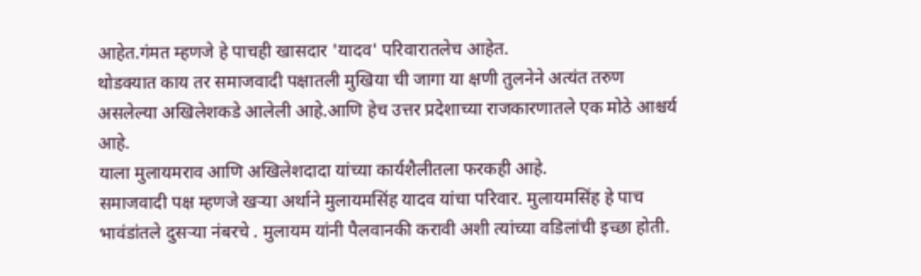आहेत.गंमत म्हणजे हे पाचही खासदार 'यादव' परिवारातलेच आहेत.
थोडक्यात काय तर समाजवादी पक्षातली मुखिया ची जागा या क्षणी तुलनेने अत्यंत तरुण असलेल्या अखिलेशकडे आलेली आहे.आणि हेच उत्तर प्रदेशाच्या राजकारणातले एक मोठे आश्चर्य आहे.
याला मुलायमराव आणि अखिलेशदादा यांच्या कार्यशैलीतला फरकही आहे.
समाजवादी पक्ष म्हणजे खऱ्या अर्थाने मुलायमसिंह यादव यांचा परिवार. मुलायमसिंह हे पाच भावंडांतले दुसऱ्या नंबरचे . मुलायम यांनी पैलवानकी करावी अशी त्यांच्या वडिलांची इच्छा होती.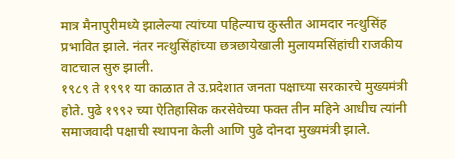मात्र मैनापुरीमध्ये झालेल्या त्यांच्या पहिल्याच कुस्तीत आमदार नत्थुसिंह प्रभावित झाले. नंतर नत्थुसिंहांच्या छत्रछायेखाली मुलायमसिंहांची राजकीय वाटचाल सुरु झाली.
१९८९ ते १९९१ या काळात ते उ.प्रदेशात जनता पक्षाच्या सरकारचे मुख्यमंत्री होते. पुढे १९९२ च्या ऐतिहासिक करसेवेच्या फक्त तीन महिने आधीच त्यांनी समाजवादी पक्षाची स्थापना केली आणि पुढे दोनदा मुख्यमंत्री झाले.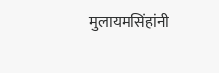मुलायमसिंहांनी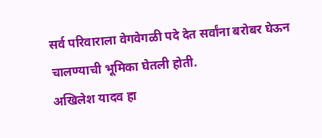सर्व परिवाराला वेगवेगळी पदे देत सर्वांना बरोबर घेऊन चालण्याची भूमिका घेतली होती.
अखिलेश यादव हा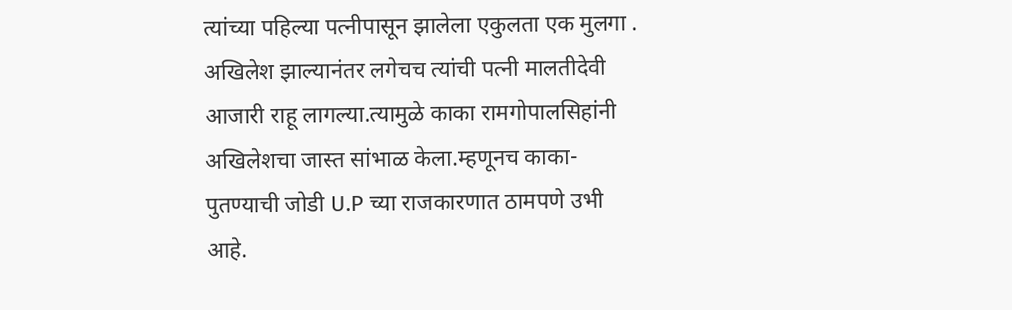त्यांच्या पहिल्या पत्नीपासून झालेला एकुलता एक मुलगा . अखिलेश झाल्यानंतर लगेचच त्यांची पत्नी मालतीदेवी आजारी राहू लागल्या.त्यामुळे काका रामगोपालसिहांनी अखिलेशचा जास्त सांभाळ केला.म्हणूनच काका- पुतण्याची जोडी U.P च्या राजकारणात ठामपणे उभी आहे.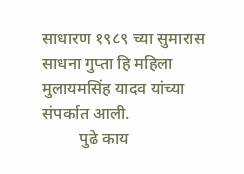साधारण १९८९ च्या सुमारास साधना गुप्ता हि महिला
मुलायमसिंह यादव यांच्या संपर्कात आली.
         पुढे काय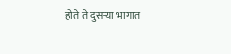होते ते दुसऱ्या भागात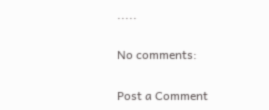.....

No comments:

Post a Comment